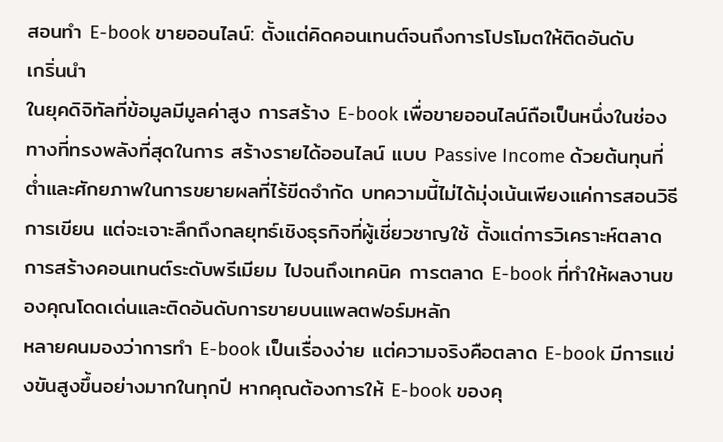สอนทำ E-book ขายออนไลน์: ตั้งแต่คิดคอนเทนต์จนถึงการโปรโมตให้ติดอันดับ
เกริ่นนำ
ในยุคดิจิทัลที่ข้อมูลมีมูลค่าสูง การสร้าง E-book เพื่อขายออนไลน์ถือเป็นหนึ่งในช่องทางที่ทรงพลังที่สุดในการ สร้างรายได้ออนไลน์ แบบ Passive Income ด้วยต้นทุนที่ต่ำและศักยภาพในการขยายผลที่ไร้ขีดจำกัด บทความนี้ไม่ได้มุ่งเน้นเพียงแค่การสอนวิธีการเขียน แต่จะเจาะลึกถึงกลยุทธ์เชิงธุรกิจที่ผู้เชี่ยวชาญใช้ ตั้งแต่การวิเคราะห์ตลาด การสร้างคอนเทนต์ระดับพรีเมียม ไปจนถึงเทคนิค การตลาด E-book ที่ทำให้ผลงานของคุณโดดเด่นและติดอันดับการขายบนแพลตฟอร์มหลัก
หลายคนมองว่าการทำ E-book เป็นเรื่องง่าย แต่ความจริงคือตลาด E-book มีการแข่งขันสูงขึ้นอย่างมากในทุกปี หากคุณต้องการให้ E-book ของคุ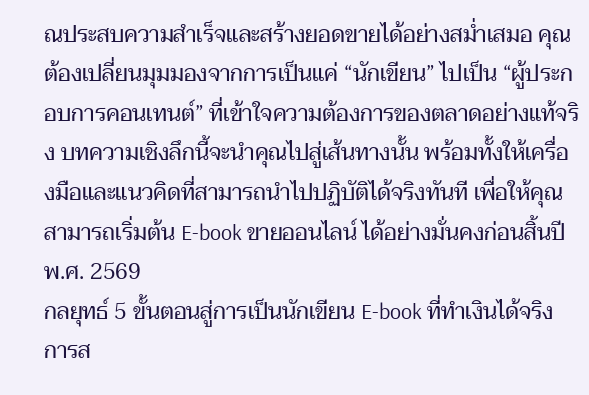ณประสบความสำเร็จและสร้างยอดขายได้อย่างสม่ำเสมอ คุณต้องเปลี่ยนมุมมองจากการเป็นแค่ “นักเขียน” ไปเป็น “ผู้ประกอบการคอนเทนต์” ที่เข้าใจความต้องการของตลาดอย่างแท้จริง บทความเชิงลึกนี้จะนำคุณไปสู่เส้นทางนั้น พร้อมทั้งให้เครื่องมือและแนวคิดที่สามารถนำไปปฏิบัติได้จริงทันที เพื่อให้คุณสามารถเริ่มต้น E-book ขายออนไลน์ ได้อย่างมั่นคงก่อนสิ้นปี พ.ศ. 2569
กลยุทธ์ 5 ขั้นตอนสู่การเป็นนักเขียน E-book ที่ทำเงินได้จริง
การส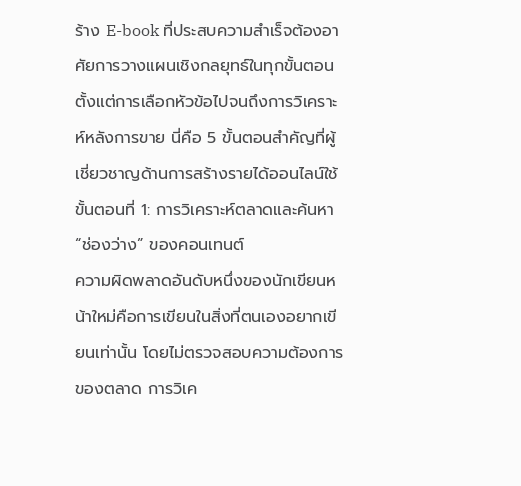ร้าง E-book ที่ประสบความสำเร็จต้องอาศัยการวางแผนเชิงกลยุทธ์ในทุกขั้นตอน ตั้งแต่การเลือกหัวข้อไปจนถึงการวิเคราะห์หลังการขาย นี่คือ 5 ขั้นตอนสำคัญที่ผู้เชี่ยวชาญด้านการสร้างรายได้ออนไลน์ใช้
ขั้นตอนที่ 1: การวิเคราะห์ตลาดและค้นหา “ช่องว่าง” ของคอนเทนต์
ความผิดพลาดอันดับหนึ่งของนักเขียนหน้าใหม่คือการเขียนในสิ่งที่ตนเองอยากเขียนเท่านั้น โดยไม่ตรวจสอบความต้องการของตลาด การวิเค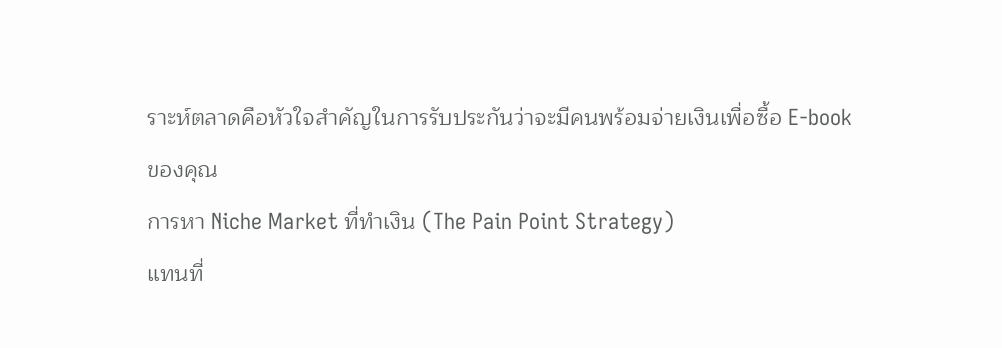ราะห์ตลาดคือหัวใจสำคัญในการรับประกันว่าจะมีคนพร้อมจ่ายเงินเพื่อซื้อ E-book ของคุณ
การหา Niche Market ที่ทำเงิน (The Pain Point Strategy)
แทนที่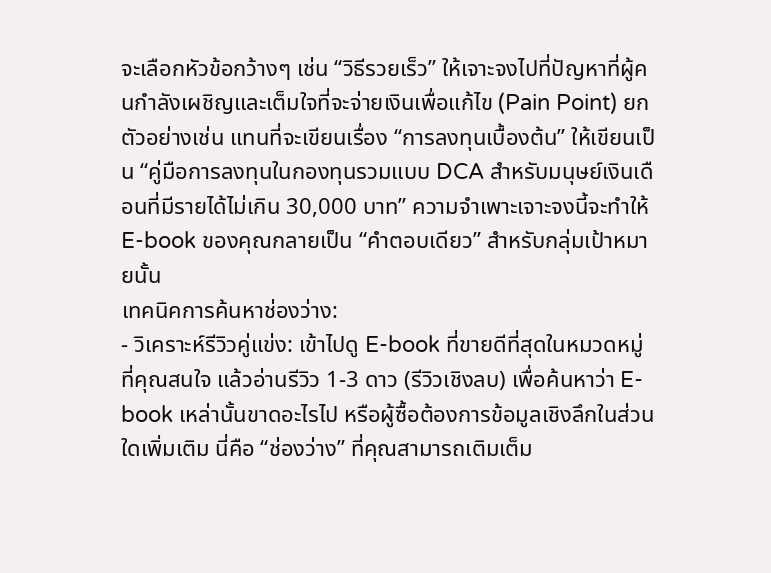จะเลือกหัวข้อกว้างๆ เช่น “วิธีรวยเร็ว” ให้เจาะจงไปที่ปัญหาที่ผู้คนกำลังเผชิญและเต็มใจที่จะจ่ายเงินเพื่อแก้ไข (Pain Point) ยกตัวอย่างเช่น แทนที่จะเขียนเรื่อง “การลงทุนเบื้องต้น” ให้เขียนเป็น “คู่มือการลงทุนในกองทุนรวมแบบ DCA สำหรับมนุษย์เงินเดือนที่มีรายได้ไม่เกิน 30,000 บาท” ความจำเพาะเจาะจงนี้จะทำให้ E-book ของคุณกลายเป็น “คำตอบเดียว” สำหรับกลุ่มเป้าหมายนั้น
เทคนิคการค้นหาช่องว่าง:
- วิเคราะห์รีวิวคู่แข่ง: เข้าไปดู E-book ที่ขายดีที่สุดในหมวดหมู่ที่คุณสนใจ แล้วอ่านรีวิว 1-3 ดาว (รีวิวเชิงลบ) เพื่อค้นหาว่า E-book เหล่านั้นขาดอะไรไป หรือผู้ซื้อต้องการข้อมูลเชิงลึกในส่วนใดเพิ่มเติม นี่คือ “ช่องว่าง” ที่คุณสามารถเติมเต็ม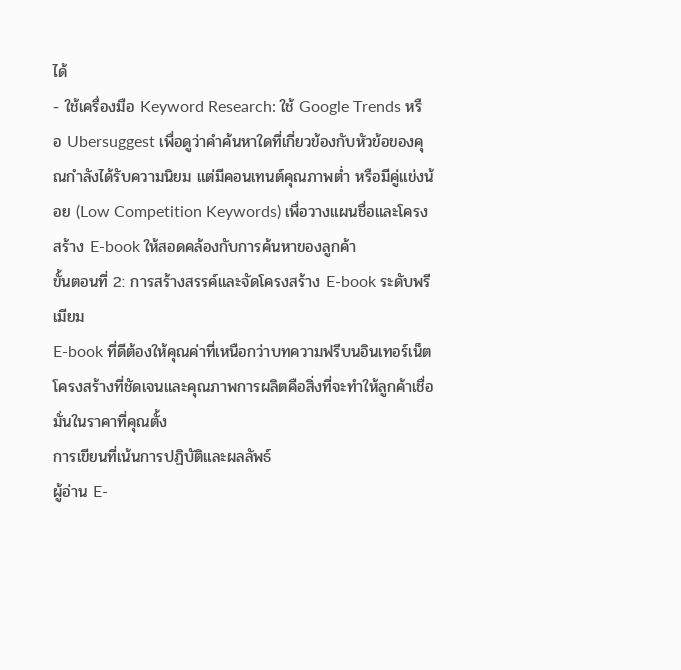ได้
- ใช้เครื่องมือ Keyword Research: ใช้ Google Trends หรือ Ubersuggest เพื่อดูว่าคำค้นหาใดที่เกี่ยวข้องกับหัวข้อของคุณกำลังได้รับความนิยม แต่มีคอนเทนต์คุณภาพต่ำ หรือมีคู่แข่งน้อย (Low Competition Keywords) เพื่อวางแผนชื่อและโครงสร้าง E-book ให้สอดคล้องกับการค้นหาของลูกค้า
ขั้นตอนที่ 2: การสร้างสรรค์และจัดโครงสร้าง E-book ระดับพรีเมียม
E-book ที่ดีต้องให้คุณค่าที่เหนือกว่าบทความฟรีบนอินเทอร์เน็ต โครงสร้างที่ชัดเจนและคุณภาพการผลิตคือสิ่งที่จะทำให้ลูกค้าเชื่อมั่นในราคาที่คุณตั้ง
การเขียนที่เน้นการปฏิบัติและผลลัพธ์
ผู้อ่าน E-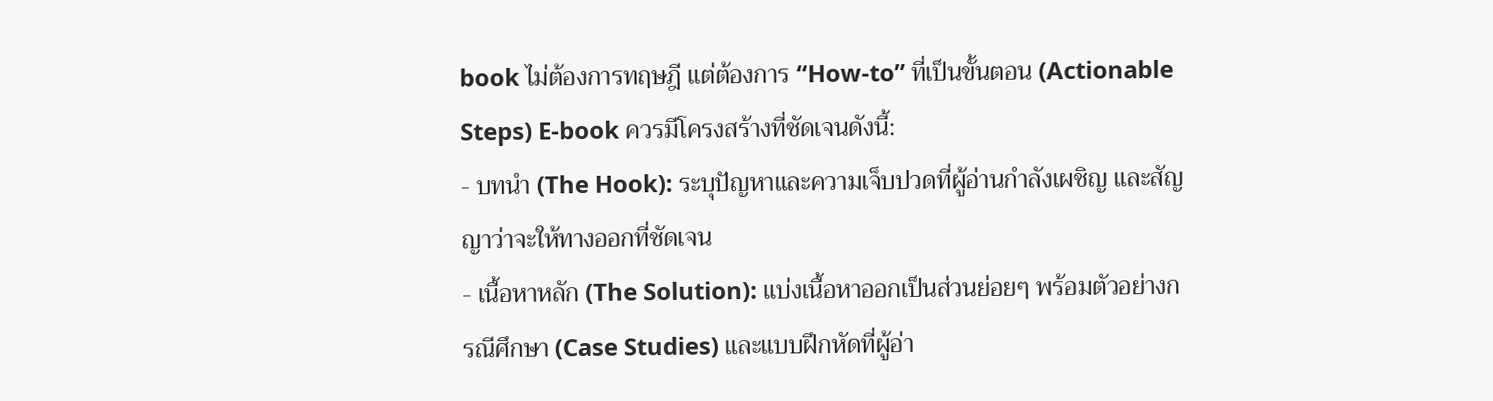book ไม่ต้องการทฤษฎี แต่ต้องการ “How-to” ที่เป็นขั้นตอน (Actionable Steps) E-book ควรมีโครงสร้างที่ชัดเจนดังนี้:
- บทนำ (The Hook): ระบุปัญหาและความเจ็บปวดที่ผู้อ่านกำลังเผชิญ และสัญญาว่าจะให้ทางออกที่ชัดเจน
- เนื้อหาหลัก (The Solution): แบ่งเนื้อหาออกเป็นส่วนย่อยๆ พร้อมตัวอย่างกรณีศึกษา (Case Studies) และแบบฝึกหัดที่ผู้อ่า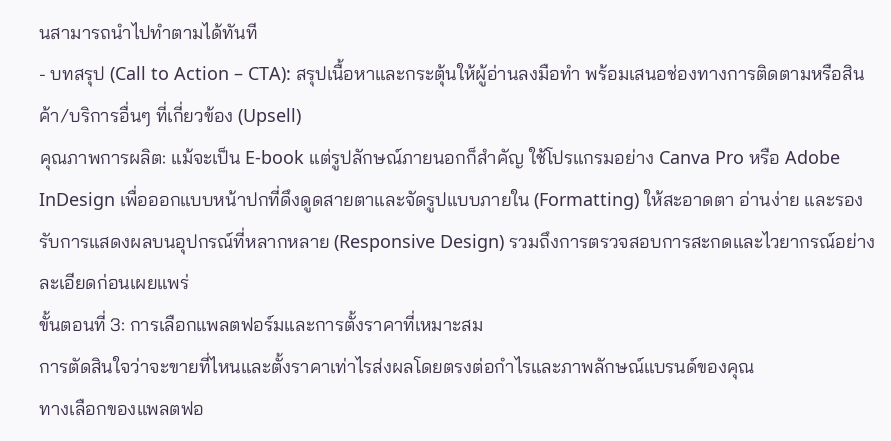นสามารถนำไปทำตามได้ทันที
- บทสรุป (Call to Action – CTA): สรุปเนื้อหาและกระตุ้นให้ผู้อ่านลงมือทำ พร้อมเสนอช่องทางการติดตามหรือสินค้า/บริการอื่นๆ ที่เกี่ยวข้อง (Upsell)
คุณภาพการผลิต: แม้จะเป็น E-book แต่รูปลักษณ์ภายนอกก็สำคัญ ใช้โปรแกรมอย่าง Canva Pro หรือ Adobe InDesign เพื่อออกแบบหน้าปกที่ดึงดูดสายตาและจัดรูปแบบภายใน (Formatting) ให้สะอาดตา อ่านง่าย และรองรับการแสดงผลบนอุปกรณ์ที่หลากหลาย (Responsive Design) รวมถึงการตรวจสอบการสะกดและไวยากรณ์อย่างละเอียดก่อนเผยแพร่
ขั้นตอนที่ 3: การเลือกแพลตฟอร์มและการตั้งราคาที่เหมาะสม
การตัดสินใจว่าจะขายที่ไหนและตั้งราคาเท่าไรส่งผลโดยตรงต่อกำไรและภาพลักษณ์แบรนด์ของคุณ
ทางเลือกของแพลตฟอ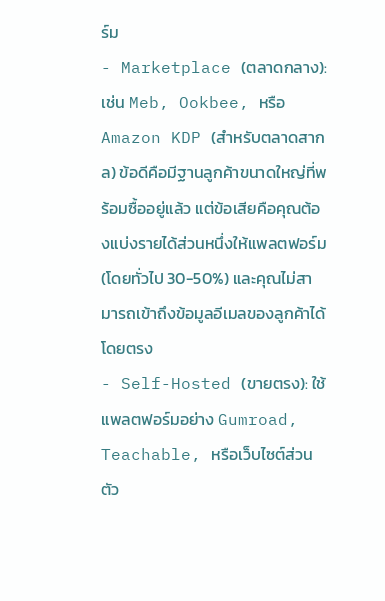ร์ม
- Marketplace (ตลาดกลาง): เช่น Meb, Ookbee, หรือ Amazon KDP (สำหรับตลาดสากล) ข้อดีคือมีฐานลูกค้าขนาดใหญ่ที่พร้อมซื้ออยู่แล้ว แต่ข้อเสียคือคุณต้องแบ่งรายได้ส่วนหนึ่งให้แพลตฟอร์ม (โดยทั่วไป 30-50%) และคุณไม่สามารถเข้าถึงข้อมูลอีเมลของลูกค้าได้โดยตรง
- Self-Hosted (ขายตรง): ใช้แพลตฟอร์มอย่าง Gumroad, Teachable, หรือเว็บไซต์ส่วนตัว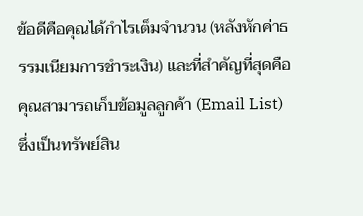ข้อดีคือคุณได้กำไรเต็มจำนวน (หลังหักค่าธรรมเนียมการชำระเงิน) และที่สำคัญที่สุดคือคุณสามารถเก็บข้อมูลลูกค้า (Email List) ซึ่งเป็นทรัพย์สิน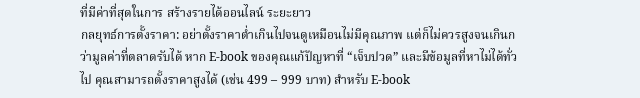ที่มีค่าที่สุดในการ สร้างรายได้ออนไลน์ ระยะยาว
กลยุทธ์การตั้งราคา: อย่าตั้งราคาต่ำเกินไปจนดูเหมือนไม่มีคุณภาพ แต่ก็ไม่ควรสูงจนเกินกว่ามูลค่าที่ตลาดรับได้ หาก E-book ของคุณแก้ปัญหาที่ “เจ็บปวด” และมีข้อมูลที่หาไม่ได้ทั่วไป คุณสามารถตั้งราคาสูงได้ (เช่น 499 – 999 บาท) สำหรับ E-book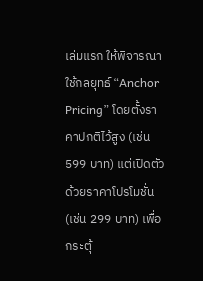เล่มแรก ให้พิจารณาใช้กลยุทธ์ “Anchor Pricing” โดยตั้งราคาปกติไว้สูง (เช่น 599 บาท) แต่เปิดตัวด้วยราคาโปรโมชั่น (เช่น 299 บาท) เพื่อกระตุ้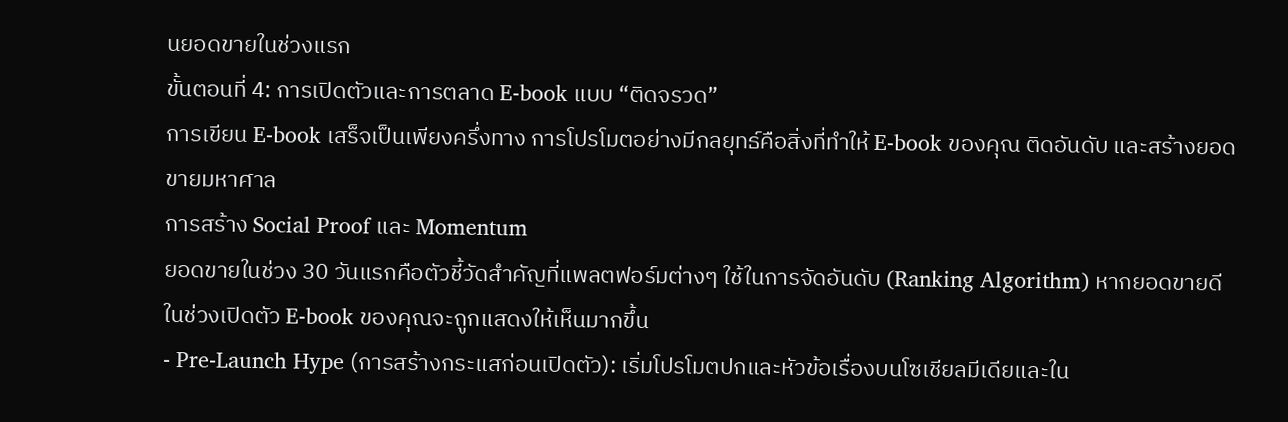นยอดขายในช่วงแรก
ขั้นตอนที่ 4: การเปิดตัวและการตลาด E-book แบบ “ติดจรวด”
การเขียน E-book เสร็จเป็นเพียงครึ่งทาง การโปรโมตอย่างมีกลยุทธ์คือสิ่งที่ทำให้ E-book ของคุณ ติดอันดับ และสร้างยอดขายมหาศาล
การสร้าง Social Proof และ Momentum
ยอดขายในช่วง 30 วันแรกคือตัวชี้วัดสำคัญที่แพลตฟอร์มต่างๆ ใช้ในการจัดอันดับ (Ranking Algorithm) หากยอดขายดีในช่วงเปิดตัว E-book ของคุณจะถูกแสดงให้เห็นมากขึ้น
- Pre-Launch Hype (การสร้างกระแสก่อนเปิดตัว): เริ่มโปรโมตปกและหัวข้อเรื่องบนโซเชียลมีเดียและใน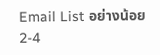Email List อย่างน้อย 2-4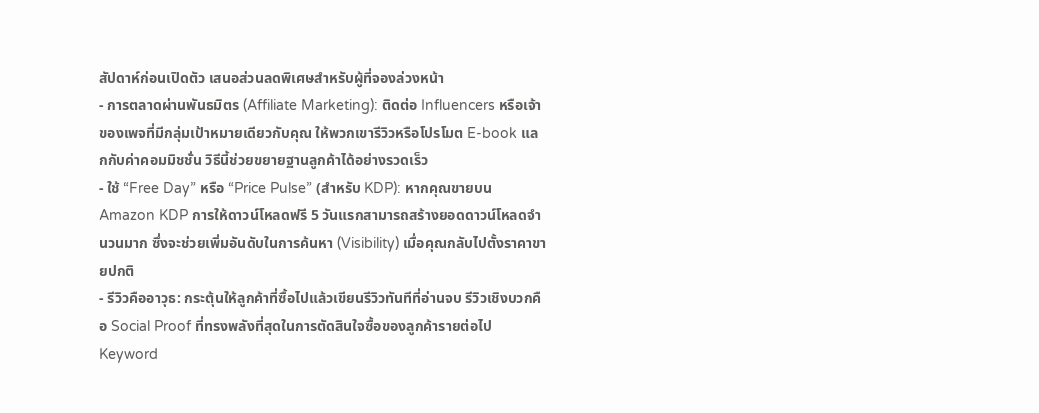สัปดาห์ก่อนเปิดตัว เสนอส่วนลดพิเศษสำหรับผู้ที่จองล่วงหน้า
- การตลาดผ่านพันธมิตร (Affiliate Marketing): ติดต่อ Influencers หรือเจ้าของเพจที่มีกลุ่มเป้าหมายเดียวกับคุณ ให้พวกเขารีวิวหรือโปรโมต E-book แลกกับค่าคอมมิชชั่น วิธีนี้ช่วยขยายฐานลูกค้าได้อย่างรวดเร็ว
- ใช้ “Free Day” หรือ “Price Pulse” (สำหรับ KDP): หากคุณขายบน Amazon KDP การให้ดาวน์โหลดฟรี 5 วันแรกสามารถสร้างยอดดาวน์โหลดจำนวนมาก ซึ่งจะช่วยเพิ่มอันดับในการค้นหา (Visibility) เมื่อคุณกลับไปตั้งราคาขายปกติ
- รีวิวคืออาวุธ: กระตุ้นให้ลูกค้าที่ซื้อไปแล้วเขียนรีวิวทันทีที่อ่านจบ รีวิวเชิงบวกคือ Social Proof ที่ทรงพลังที่สุดในการตัดสินใจซื้อของลูกค้ารายต่อไป
Keyword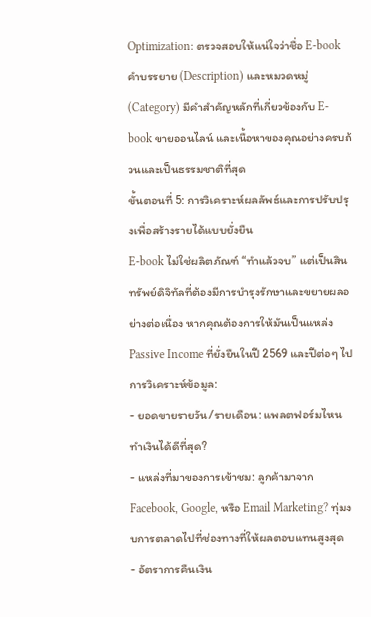Optimization: ตรวจสอบให้แน่ใจว่าชื่อ E-book คำบรรยาย (Description) และหมวดหมู่ (Category) มีคำสำคัญหลักที่เกี่ยวข้องกับ E-book ขายออนไลน์ และเนื้อหาของคุณอย่างครบถ้วนและเป็นธรรมชาติที่สุด
ขั้นตอนที่ 5: การวิเคราะห์ผลลัพธ์และการปรับปรุงเพื่อสร้างรายได้แบบยั่งยืน
E-book ไม่ใช่ผลิตภัณฑ์ “ทำแล้วจบ” แต่เป็นสินทรัพย์ดิจิทัลที่ต้องมีการบำรุงรักษาและขยายผลอย่างต่อเนื่อง หากคุณต้องการให้มันเป็นแหล่ง Passive Income ที่ยั่งยืนในปี 2569 และปีต่อๆ ไป
การวิเคราะห์ข้อมูล:
- ยอดขายรายวัน/รายเดือน: แพลตฟอร์มไหนทำเงินได้ดีที่สุด?
- แหล่งที่มาของการเข้าชม: ลูกค้ามาจาก Facebook, Google, หรือ Email Marketing? ทุ่มงบการตลาดไปที่ช่องทางที่ให้ผลตอบแทนสูงสุด
- อัตราการคืนเงิน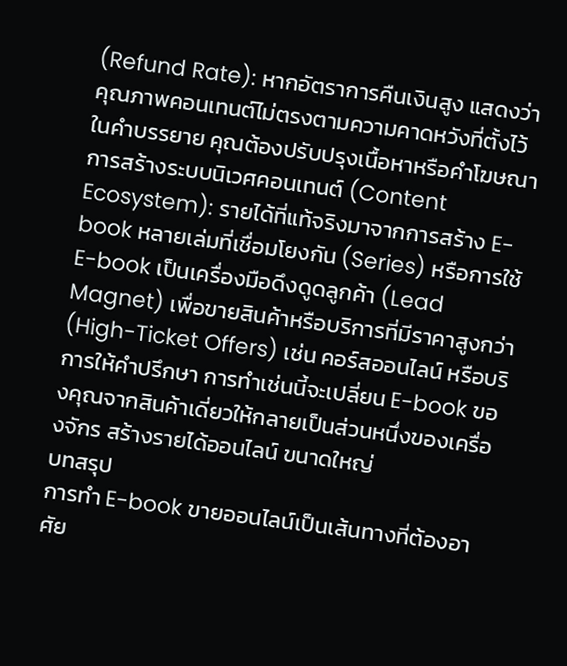(Refund Rate): หากอัตราการคืนเงินสูง แสดงว่าคุณภาพคอนเทนต์ไม่ตรงตามความคาดหวังที่ตั้งไว้ในคำบรรยาย คุณต้องปรับปรุงเนื้อหาหรือคำโฆษณา
การสร้างระบบนิเวศคอนเทนต์ (Content Ecosystem): รายได้ที่แท้จริงมาจากการสร้าง E-book หลายเล่มที่เชื่อมโยงกัน (Series) หรือการใช้ E-book เป็นเครื่องมือดึงดูดลูกค้า (Lead Magnet) เพื่อขายสินค้าหรือบริการที่มีราคาสูงกว่า (High-Ticket Offers) เช่น คอร์สออนไลน์ หรือบริการให้คำปรึกษา การทำเช่นนี้จะเปลี่ยน E-book ของคุณจากสินค้าเดี่ยวให้กลายเป็นส่วนหนึ่งของเครื่องจักร สร้างรายได้ออนไลน์ ขนาดใหญ่
บทสรุป
การทำ E-book ขายออนไลน์เป็นเส้นทางที่ต้องอาศัย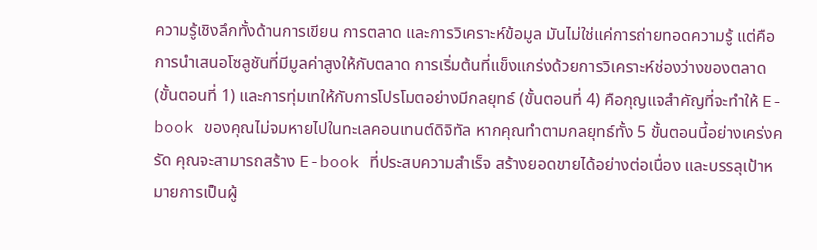ความรู้เชิงลึกทั้งด้านการเขียน การตลาด และการวิเคราะห์ข้อมูล มันไม่ใช่แค่การถ่ายทอดความรู้ แต่คือการนำเสนอโซลูชันที่มีมูลค่าสูงให้กับตลาด การเริ่มต้นที่แข็งแกร่งด้วยการวิเคราะห์ช่องว่างของตลาด (ขั้นตอนที่ 1) และการทุ่มเทให้กับการโปรโมตอย่างมีกลยุทธ์ (ขั้นตอนที่ 4) คือกุญแจสำคัญที่จะทำให้ E-book ของคุณไม่จมหายไปในทะเลคอนเทนต์ดิจิทัล หากคุณทำตามกลยุทธ์ทั้ง 5 ขั้นตอนนี้อย่างเคร่งครัด คุณจะสามารถสร้าง E-book ที่ประสบความสำเร็จ สร้างยอดขายได้อย่างต่อเนื่อง และบรรลุเป้าหมายการเป็นผู้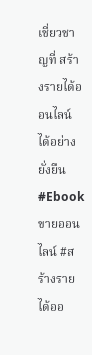เชี่ยวชาญที่ สร้างรายได้ออนไลน์ ได้อย่างยั่งยืน
#Ebookขายออนไลน์ #สร้างรายได้ออ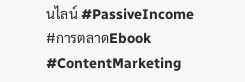นไลน์ #PassiveIncome #การตลาดEbook #ContentMarketing